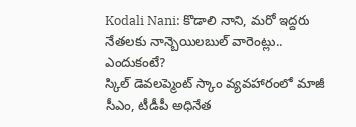Kodali Nani: కొడాలి నాని, మరో ఇద్దరు నేతలకు నాన్బెయిలబుల్ వారెంట్లు.. ఎందుకంటే?
స్కిల్ డెవలప్మెంట్ స్కాం వ్యవహారంలో మాజీ సీఎం, టీడీపీ అధినేత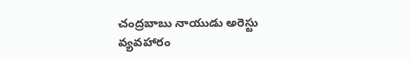చంద్రబాబు నాయుడు అరెస్టు వ్యవహారం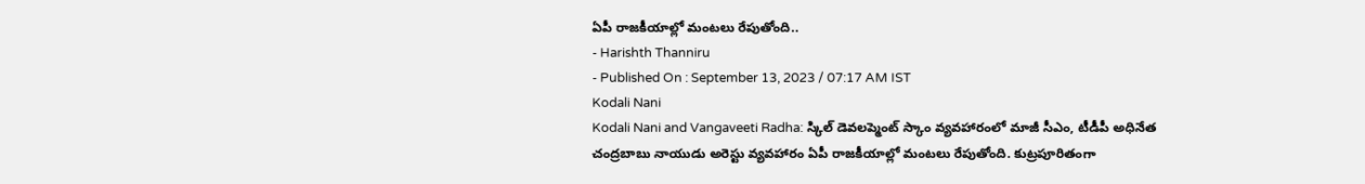ఏపీ రాజకీయాల్లో మంటలు రేపుతోంది..
- Harishth Thanniru
- Published On : September 13, 2023 / 07:17 AM IST
Kodali Nani
Kodali Nani and Vangaveeti Radha: స్కిల్ డెవలప్మెంట్ స్కాం వ్యవహారంలో మాజీ సీఎం, టీడీపీ అధినేత చంద్రబాబు నాయుడు అరెస్టు వ్యవహారం ఏపీ రాజకీయాల్లో మంటలు రేపుతోంది. కుట్రపూరితంగా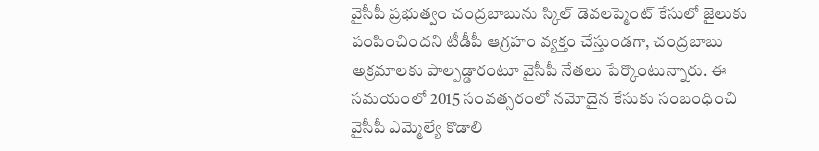వైసీపీ ప్రభుత్వం చంద్రబాబును స్కిల్ డెవలప్మెంట్ కేసులో జైలుకు పంపించిందని టీడీపీ ఆగ్రహం వ్యక్తం చేస్తుండగా, చంద్రబాబు అక్రమాలకు పాల్పడ్డారంటూ వైసీపీ నేతలు పేర్కొంటున్నారు. ఈ సమయంలో 2015 సంవత్సరంలో నమోదైన కేసుకు సంబంధించి వైసీపీ ఎమ్మెల్యే కొడాలి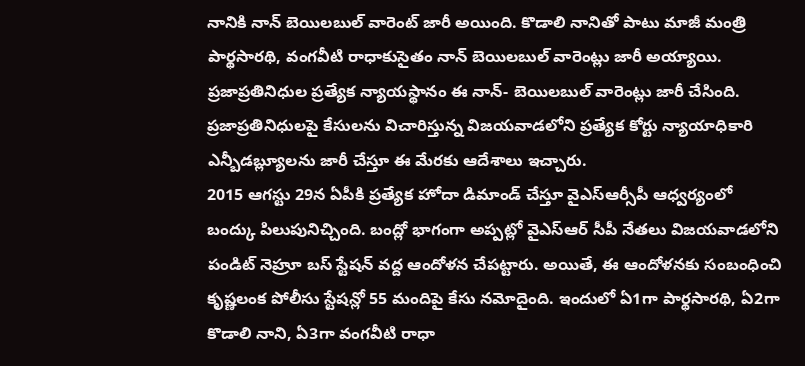నానికి నాన్ బెయిలబుల్ వారెంట్ జారీ అయింది. కొడాలి నానితో పాటు మాజీ మంత్రి పార్థసారథి, వంగవీటి రాధాకుసైతం నాన్ బెయిలబుల్ వారెంట్లు జారీ అయ్యాయి. ప్రజాప్రతినిధుల ప్రత్యేక న్యాయస్థానం ఈ నాన్- బెయిలబుల్ వారెంట్లు జారీ చేసింది. ప్రజాప్రతినిధులపై కేసులను విచారిస్తున్న విజయవాడలోని ప్రత్యేక కోర్టు న్యాయాధికారి ఎన్బీడబ్ల్యూలను జారీ చేస్తూ ఈ మేరకు ఆదేశాలు ఇచ్చారు.
2015 ఆగస్టు 29న ఏపీకి ప్రత్యేక హోదా డిమాండ్ చేస్తూ వైఎస్ఆర్సీపీ ఆధ్వర్యంలో బంద్కు పిలుపునిచ్చింది. బంద్లో భాగంగా అప్పట్లో వైఎస్ఆర్ సీపీ నేతలు విజయవాడలోని పండిట్ నెహ్రూ బస్ స్టేషన్ వద్ద ఆందోళన చేపట్టారు. అయితే, ఈ ఆందోళనకు సంబంధించి కృష్ణలంక పోలీసు స్టేషన్లో 55 మందిపై కేసు నమోదైంది. ఇందులో ఏ1గా పార్థసారథి, ఏ2గా కొడాలి నాని, ఏ3గా వంగవీటి రాధా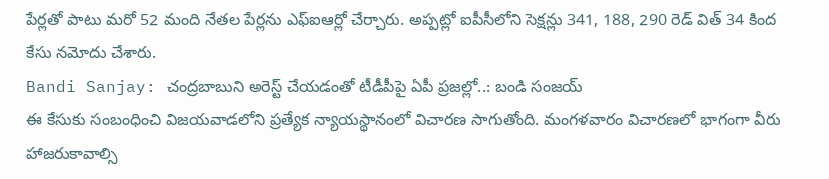పేర్లతో పాటు మరో 52 మంది నేతల పేర్లను ఎఫ్ఐఆర్లో చేర్చారు. అప్పట్లో ఐపీసీలోని సెక్షన్లు 341, 188, 290 రెడ్ విత్ 34 కింద కేసు నమోదు చేశారు.
Bandi Sanjay: చంద్రబాబుని అరెస్ట్ చేయడంతో టీడీపీపై ఏపీ ప్రజల్లో..: బండి సంజయ్
ఈ కేసుకు సంబంధించి విజయవాడలోని ప్రత్యేక న్యాయస్థానంలో విచారణ సాగుతోంది. మంగళవారం విచారణలో భాగంగా వీరు హాజరుకావాల్సి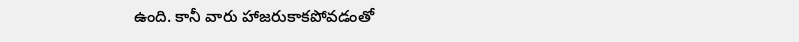ఉంది. కానీ వారు హాజరుకాకపోవడంతో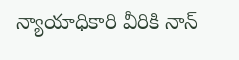న్యాయాధికారి వీరికి నాన్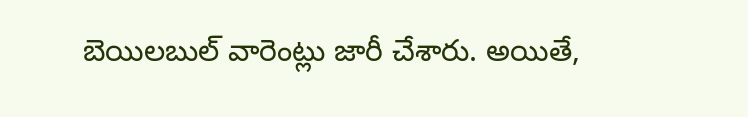బెయిలబుల్ వారెంట్లు జారీ చేశారు. అయితే,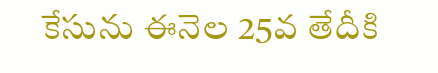కేసును ఈనెల 25వ తేదీకి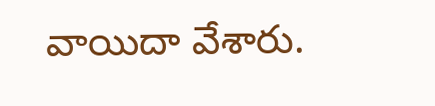వాయిదా వేశారు.